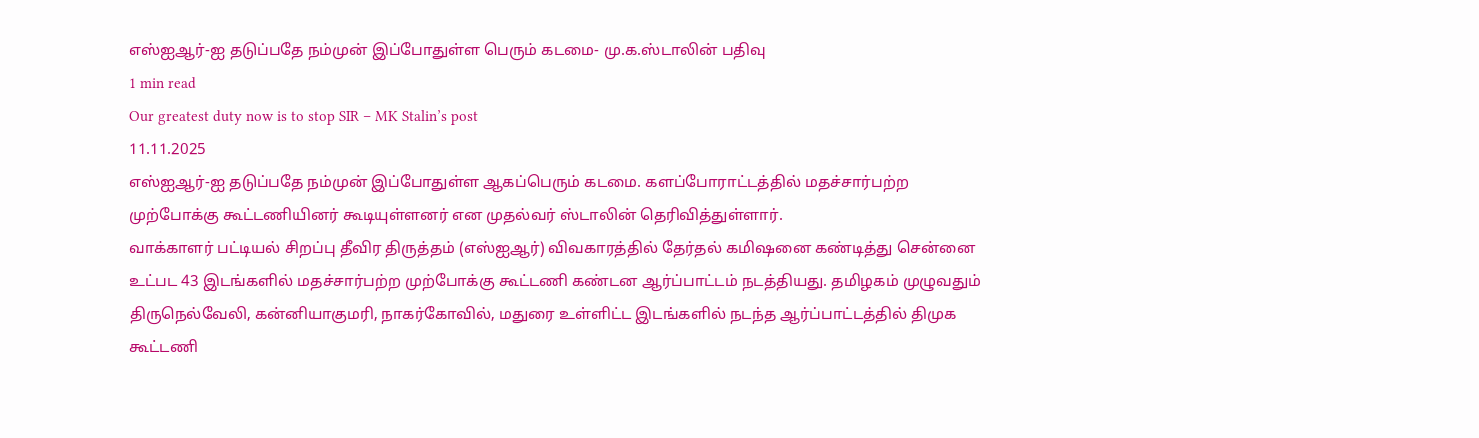எஸ்ஐஆர்-ஐ தடுப்பதே நம்முன் இப்போதுள்ள பெரும் கடமை- மு.க.ஸ்டாலின் பதிவு
1 min read
Our greatest duty now is to stop SIR – MK Stalin’s post
11.11.2025
எஸ்ஐஆர்-ஐ தடுப்பதே நம்முன் இப்போதுள்ள ஆகப்பெரும் கடமை. களப்போராட்டத்தில் மதச்சார்பற்ற முற்போக்கு கூட்டணியினர் கூடியுள்ளனர் என முதல்வர் ஸ்டாலின் தெரிவித்துள்ளார்.
வாக்காளர் பட்டியல் சிறப்பு தீவிர திருத்தம் (எஸ்ஐஆர்) விவகாரத்தில் தேர்தல் கமிஷனை கண்டித்து சென்னை உட்பட 43 இடங்களில் மதச்சார்பற்ற முற்போக்கு கூட்டணி கண்டன ஆர்ப்பாட்டம் நடத்தியது. தமிழகம் முழுவதும் திருநெல்வேலி, கன்னியாகுமரி, நாகர்கோவில், மதுரை உள்ளிட்ட இடங்களில் நடந்த ஆர்ப்பாட்டத்தில் திமுக கூட்டணி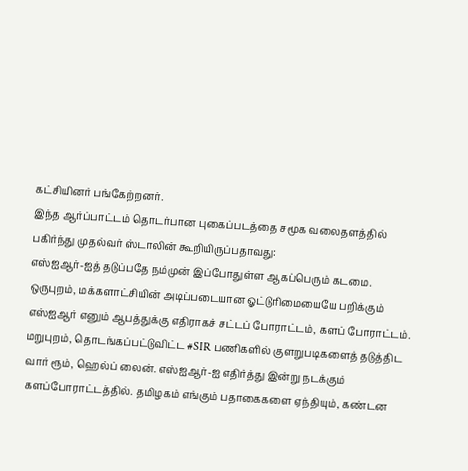கட்சியினர் பங்கேற்றனர்.
இந்த ஆர்ப்பாட்டம் தொடர்பான புகைப்படத்தை சமூக வலைதளத்தில் பகிர்ந்து முதல்வர் ஸ்டாலின் கூறியிருப்பதாவது:
எஸ்ஐஆர்-ஐத் தடுப்பதே நம்முன் இப்போதுள்ள ஆகப்பெரும் கடமை. ஒருபுறம், மக்களாட்சியின் அடிப்படையான ஓட்டுரிமையையே பறிக்கும் எஸ்ஐஆர் எனும் ஆபத்துக்கு எதிராகச் சட்டப் போராட்டம், களப் போராட்டம்.
மறுபுறம், தொடங்கப்பட்டுவிட்ட #SIR பணிகளில் குளறுபடிகளைத் தடுத்திட வார் ரூம், ஹெல்ப் லைன். எஸ்ஐஆர்-ஐ எதிர்த்து இன்று நடக்கும் களப்போராட்டத்தில். தமிழகம் எங்கும் பதாகைகளை ஏந்தியும், கண்டன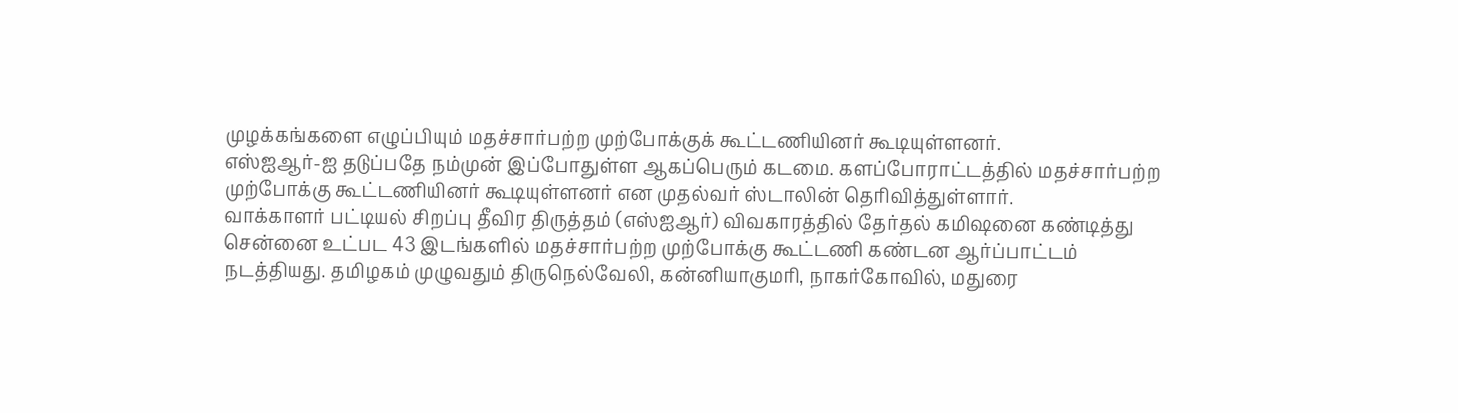முழக்கங்களை எழுப்பியும் மதச்சார்பற்ற முற்போக்குக் கூட்டணியினர் கூடியுள்ளனர்.
எஸ்ஐஆர்-ஐ தடுப்பதே நம்முன் இப்போதுள்ள ஆகப்பெரும் கடமை. களப்போராட்டத்தில் மதச்சார்பற்ற முற்போக்கு கூட்டணியினர் கூடியுள்ளனர் என முதல்வர் ஸ்டாலின் தெரிவித்துள்ளார்.
வாக்காளர் பட்டியல் சிறப்பு தீவிர திருத்தம் (எஸ்ஐஆர்) விவகாரத்தில் தேர்தல் கமிஷனை கண்டித்து சென்னை உட்பட 43 இடங்களில் மதச்சார்பற்ற முற்போக்கு கூட்டணி கண்டன ஆர்ப்பாட்டம் நடத்தியது. தமிழகம் முழுவதும் திருநெல்வேலி, கன்னியாகுமரி, நாகர்கோவில், மதுரை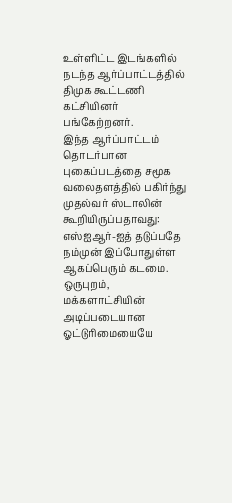உள்ளிட்ட இடங்களில் நடந்த ஆர்ப்பாட்டத்தில் திமுக கூட்டணி கட்சியினர் பங்கேற்றனர்.
இந்த ஆர்ப்பாட்டம் தொடர்பான புகைப்படத்தை சமூக வலைதளத்தில் பகிர்ந்து முதல்வர் ஸ்டாலின் கூறியிருப்பதாவது:
எஸ்ஐஆர்-ஐத் தடுப்பதே நம்முன் இப்போதுள்ள ஆகப்பெரும் கடமை. ஒருபுறம், மக்களாட்சியின் அடிப்படையான ஓட்டுரிமையையே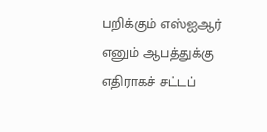பறிக்கும் எஸ்ஐஆர் எனும் ஆபத்துக்கு எதிராகச் சட்டப்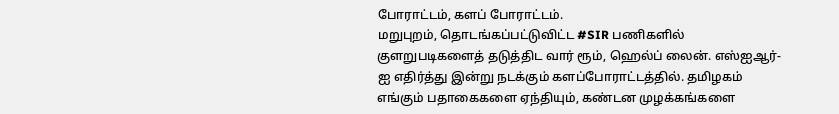போராட்டம், களப் போராட்டம்.
மறுபுறம், தொடங்கப்பட்டுவிட்ட #SIR பணிகளில் குளறுபடிகளைத் தடுத்திட வார் ரூம், ஹெல்ப் லைன். எஸ்ஐஆர்-ஐ எதிர்த்து இன்று நடக்கும் களப்போராட்டத்தில். தமிழகம் எங்கும் பதாகைகளை ஏந்தியும், கண்டன முழக்கங்களை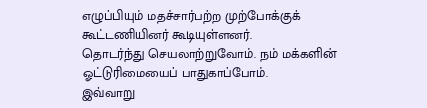எழுப்பியும் மதச்சார்பற்ற முற்போக்குக் கூட்டணியினர் கூடியுள்ளனர்.
தொடர்ந்து செயலாற்றுவோம். நம் மக்களின் ஓட்டுரிமையைப் பாதுகாப்போம்.
இவ்வாறு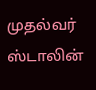முதல்வர் ஸ்டாலின்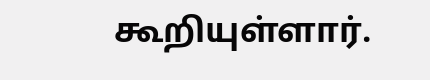கூறியுள்ளார்.